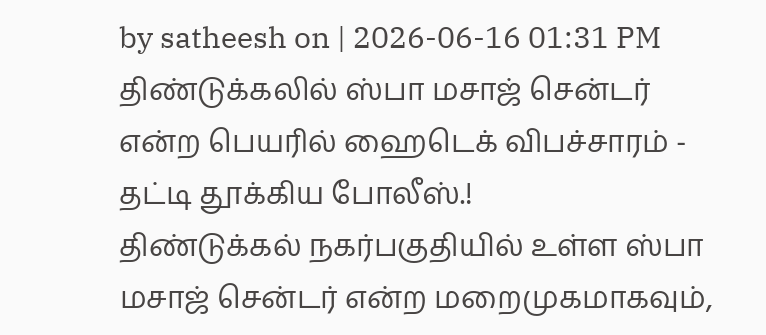by satheesh on | 2026-06-16 01:31 PM
திண்டுக்கலில் ஸ்பா மசாஜ் சென்டர் என்ற பெயரில் ஹைடெக் விபச்சாரம் - தட்டி தூக்கிய போலீஸ்.!
திண்டுக்கல் நகர்பகுதியில் உள்ள ஸ்பா மசாஜ் சென்டர் என்ற மறைமுகமாகவும்,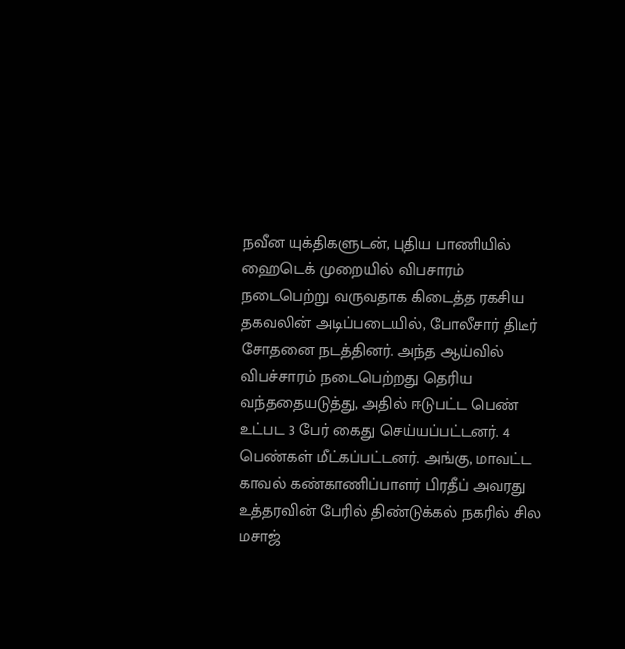நவீன யுக்திகளுடன், புதிய பாணியில் ஹைடெக் முறையில் விபசாரம் நடைபெற்று வருவதாக கிடைத்த ரகசிய தகவலின் அடிப்படையில், போலீசார் திடீர் சோதனை நடத்தினர். அந்த ஆய்வில் விபச்சாரம் நடைபெற்றது தெரிய வந்ததையடுத்து, அதில் ஈடுபட்ட பெண் உட்பட 3 பேர் கைது செய்யப்பட்டனர். 4 பெண்கள் மீட்கப்பட்டனர். அங்கு, மாவட்ட காவல் கண்காணிப்பாளர் பிரதீப் அவரது உத்தரவின் பேரில் திண்டுக்கல் நகரில் சில மசாஜ்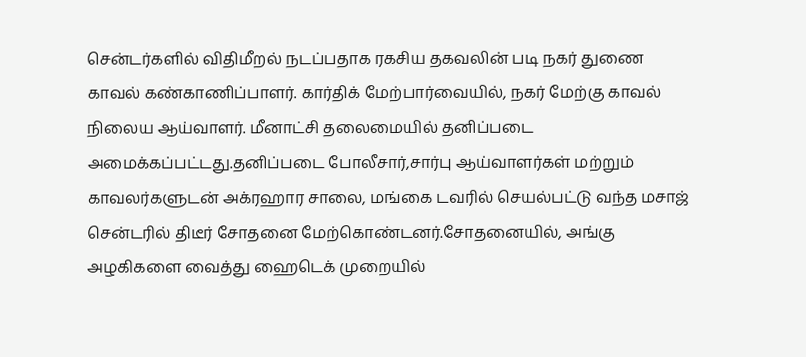சென்டர்களில் விதிமீறல் நடப்பதாக ரகசிய தகவலின் படி நகர் துணை காவல் கண்காணிப்பாளர். கார்திக் மேற்பார்வையில், நகர் மேற்கு காவல் நிலைய ஆய்வாளர். மீனாட்சி தலைமையில் தனிப்படை அமைக்கப்பட்டது.தனிப்படை போலீசார்,சார்பு ஆய்வாளர்கள் மற்றும் காவலர்களுடன் அக்ரஹார சாலை, மங்கை டவரில் செயல்பட்டு வந்த மசாஜ் சென்டரில் திடீர் சோதனை மேற்கொண்டனர்.சோதனையில், அங்கு அழகிகளை வைத்து ஹைடெக் முறையில்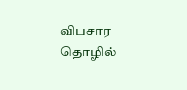விபசார தொழில்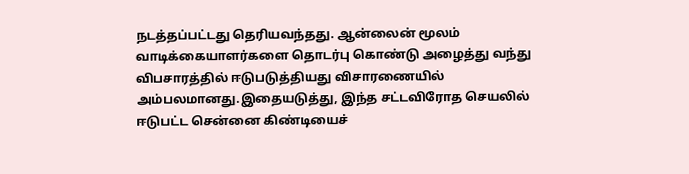நடத்தப்பட்டது தெரியவந்தது. ஆன்லைன் மூலம் வாடிக்கையாளர்களை தொடர்பு கொண்டு அழைத்து வந்து விபசாரத்தில் ஈடுபடுத்தியது விசாரணையில் அம்பலமானது.இதையடுத்து, இந்த சட்டவிரோத செயலில் ஈடுபட்ட சென்னை கிண்டியைச்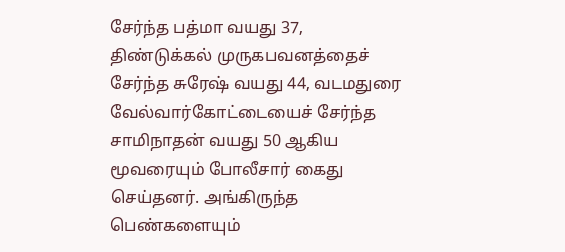சேர்ந்த பத்மா வயது 37, திண்டுக்கல் முருகபவனத்தைச் சேர்ந்த சுரேஷ் வயது 44, வடமதுரை வேல்வார்கோட்டையைச் சேர்ந்த சாமிநாதன் வயது 50 ஆகிய மூவரையும் போலீசார் கைது செய்தனர். அங்கிருந்த பெண்களையும்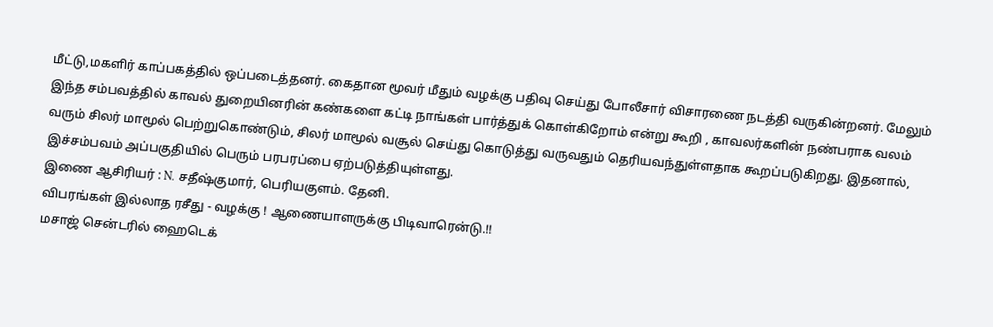மீட்டு,மகளிர் காப்பகத்தில் ஒப்படைத்தனர். கைதான மூவர் மீதும் வழக்கு பதிவு செய்து போலீசார் விசாரணை நடத்தி வருகின்றனர். மேலும் இந்த சம்பவத்தில் காவல் துறையினரின் கண்களை கட்டி நாங்கள் பார்த்துக் கொள்கிறோம் என்று கூறி , காவலர்களின் நண்பராக வலம் வரும் சிலர் மாமூல் பெற்றுகொண்டும், சிலர் மாமூல் வசூல் செய்து கொடுத்து வருவதும் தெரியவந்துள்ளதாக கூறப்படுகிறது. இதனால், இச்சம்பவம் அப்பகுதியில் பெரும் பரபரப்பை ஏற்படுத்தியுள்ளது.
இணை ஆசிரியர் : N. சதீஷ்குமார், பெரியகுளம். தேனி.
விபரங்கள் இல்லாத ரசீது - வழக்கு ! ஆணையாளருக்கு பிடிவாரென்டு.!!
மசாஜ் சென்டரில் ஹைடெக்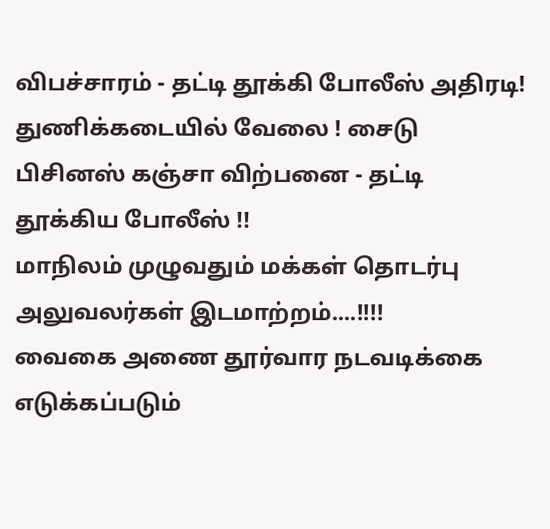விபச்சாரம் - தட்டி தூக்கி போலீஸ் அதிரடி!
துணிக்கடையில் வேலை ! சைடு பிசினஸ் கஞ்சா விற்பனை - தட்டி தூக்கிய போலீஸ் !!
மாநிலம் முழுவதும் மக்கள் தொடர்பு அலுவலர்கள் இடமாற்றம்....!!!!
வைகை அணை தூர்வார நடவடிக்கை எடுக்கப்படும்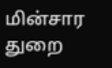மின்சார துறை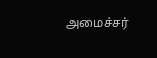அமைச்சர்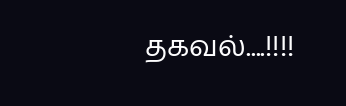தகவல்....!!!!